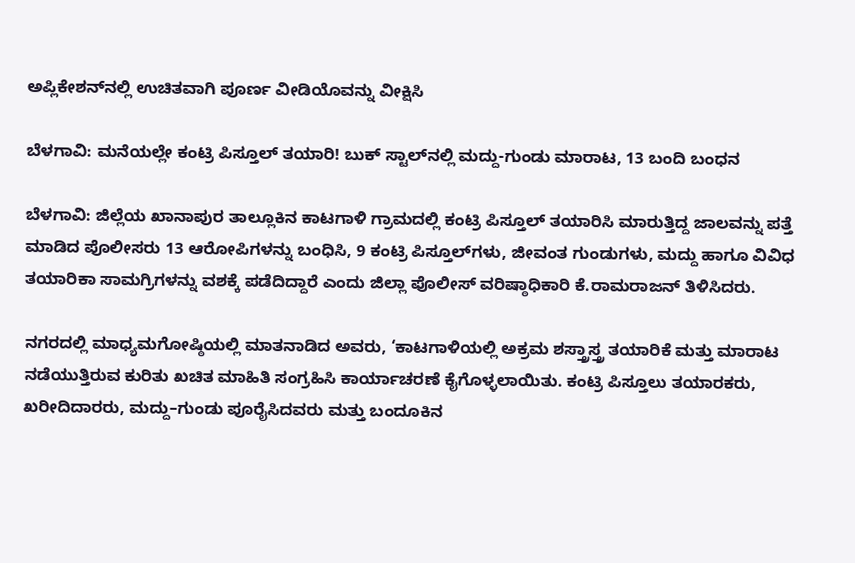ಅಪ್ಲಿಕೇಶನ್‌ನಲ್ಲಿ ಉಚಿತವಾಗಿ ಪೂರ್ಣ ವೀಡಿಯೊವನ್ನು ವೀಕ್ಷಿಸಿ

ಬೆಳಗಾವಿ: ಮನೆಯಲ್ಲೇ ಕಂಟ್ರಿ ಪಿಸ್ತೂಲ್ ತಯಾರಿ! ಬುಕ್ ಸ್ಟಾಲ್‌ನಲ್ಲಿ ಮದ್ದು-ಗುಂಡು ಮಾರಾಟ, 13 ಬಂದಿ ಬಂಧನ

ಬೆಳಗಾವಿ: ಜಿಲ್ಲೆಯ ಖಾನಾಪುರ ತಾಲ್ಲೂಕಿನ ಕಾಟಗಾಳಿ ಗ್ರಾಮದಲ್ಲಿ ಕಂಟ್ರಿ ಪಿಸ್ತೂಲ್‌ ತಯಾರಿಸಿ ಮಾರುತ್ತಿದ್ದ ಜಾಲವನ್ನು ಪತ್ತೆ ಮಾಡಿದ ಪೊಲೀಸರು 13 ಆರೋಪಿಗಳನ್ನು ಬಂಧಿಸಿ, 9 ಕಂಟ್ರಿ ಪಿಸ್ತೂಲ್‌ಗಳು, ಜೀವಂತ ಗುಂಡುಗಳು, ಮದ್ದು ಹಾಗೂ ವಿವಿಧ ತಯಾರಿಕಾ ಸಾಮಗ್ರಿಗಳನ್ನು ವಶಕ್ಕೆ ಪಡೆದಿದ್ದಾರೆ ಎಂದು ಜಿಲ್ಲಾ ಪೊಲೀಸ್ ವರಿಷ್ಠಾಧಿಕಾರಿ ಕೆ.ರಾಮರಾಜನ್ ತಿಳಿಸಿದರು.

ನಗರದಲ್ಲಿ ಮಾಧ್ಯಮಗೋಷ್ಠಿಯಲ್ಲಿ ಮಾತನಾಡಿದ ಅವರು, ‘ಕಾಟಗಾಳಿಯಲ್ಲಿ ಅಕ್ರಮ ಶಸ್ತ್ರಾಸ್ತ್ರ ತಯಾರಿಕೆ ಮತ್ತು ಮಾರಾಟ ನಡೆಯುತ್ತಿರುವ ಕುರಿತು ಖಚಿತ ಮಾಹಿತಿ ಸಂಗ್ರಹಿಸಿ ಕಾರ್ಯಾಚರಣೆ ಕೈಗೊಳ್ಳಲಾಯಿತು. ಕಂಟ್ರಿ ಪಿಸ್ತೂಲು ತಯಾರಕರು, ಖರೀದಿದಾರರು, ಮದ್ದು–ಗುಂಡು ಪೂರೈಸಿದವರು ಮತ್ತು ಬಂದೂಕಿನ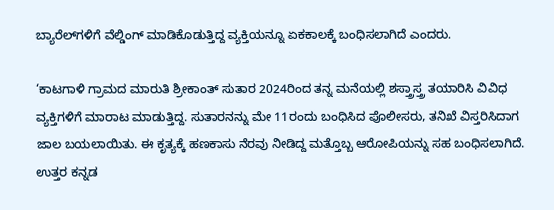ಬ್ಯಾರೆಲ್‌ಗಳಿಗೆ ವೆಲ್ಡಿಂಗ್ ಮಾಡಿಕೊಡುತ್ತಿದ್ದ ವ್ಯಕ್ತಿಯನ್ನೂ ಏಕಕಾಲಕ್ಕೆ ಬಂಧಿಸಲಾಗಿದೆ ಎಂದರು.

‘ಕಾಟಗಾಳಿ ಗ್ರಾಮದ ಮಾರುತಿ ಶ್ರೀಕಾಂತ್ ಸುತಾರ 2024ರಿಂದ ತನ್ನ ಮನೆಯಲ್ಲಿ ಶಸ್ತ್ರಾಸ್ತ್ರ ತಯಾರಿಸಿ ವಿವಿಧ ವ್ಯಕ್ತಿಗಳಿಗೆ ಮಾರಾಟ ಮಾಡುತ್ತಿದ್ದ. ಸುತಾರನನ್ನು ಮೇ 11ರಂದು ಬಂಧಿಸಿದ ಪೊಲೀಸರು, ತನಿಖೆ ವಿಸ್ತರಿಸಿದಾಗ ಜಾಲ ಬಯಲಾಯಿತು. ಈ ಕೃತ್ಯಕ್ಕೆ ಹಣಕಾಸು ನೆರವು ನೀಡಿದ್ದ ಮತ್ತೊಬ್ಬ ಆರೋಪಿಯನ್ನು ಸಹ ಬಂಧಿಸಲಾಗಿದೆ. ಉತ್ತರ ಕನ್ನಡ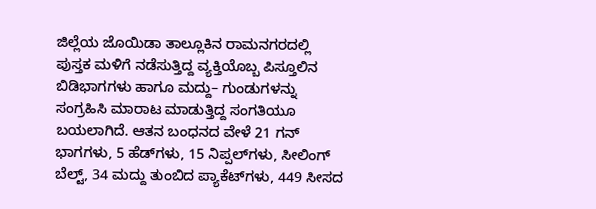ಜಿಲ್ಲೆಯ ಜೊಯಿಡಾ ತಾಲ್ಲೂಕಿನ ರಾಮನಗರದಲ್ಲಿ ಪುಸ್ತಕ ಮಳಿಗೆ ನಡೆಸುತ್ತಿದ್ದ ವ್ಯಕ್ತಿಯೊಬ್ಬ ಪಿಸ್ತೂಲಿನ ಬಿಡಿಭಾಗಗಳು ಹಾಗೂ ಮದ್ದು– ಗುಂಡುಗಳನ್ನು ಸಂಗ್ರಹಿಸಿ ಮಾರಾಟ ಮಾಡುತ್ತಿದ್ದ ಸಂಗತಿಯೂ ಬಯಲಾಗಿದೆ. ಆತನ ಬಂಧನದ ವೇಳೆ 21 ಗನ್ ಭಾಗಗಳು, 5 ಹೆಡ್‌ಗಳು, 15 ನಿಪ್ಪಲ್‌ಗಳು, ಸೀಲಿಂಗ್ ಬೆಲ್ಟ್, 34 ಮದ್ದು ತುಂಬಿದ ಪ್ಯಾಕೆಟ್‌ಗಳು, 449 ಸೀಸದ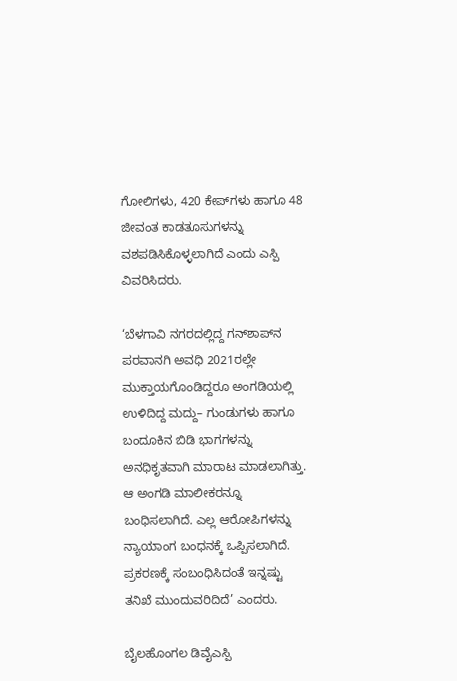ಗೋಲಿಗಳು, 420 ಕೇಪ್‌ಗಳು ಹಾಗೂ 48 ಜೀವಂತ ಕಾಡತೂಸುಗಳನ್ನು ವಶಪಡಿಸಿಕೊಳ್ಳಲಾಗಿದೆ ಎಂದು ಎಸ್ಪಿ ವಿವರಿಸಿದರು.

‘ಬೆಳಗಾವಿ ನಗರದಲ್ಲಿದ್ದ ಗನ್‌ಶಾಪ್‌ನ ಪರವಾನಗಿ ಅವಧಿ 2021ರಲ್ಲೇ ಮುಕ್ತಾಯಗೊಂಡಿದ್ದರೂ ಅಂಗಡಿಯಲ್ಲಿ ಉಳಿದಿದ್ದ ಮದ್ದು– ಗುಂಡುಗಳು ಹಾಗೂ ಬಂದೂಕಿನ ಬಿಡಿ ಭಾಗಗಳನ್ನು ಅನಧಿಕೃತವಾಗಿ ಮಾರಾಟ ಮಾಡಲಾಗಿತ್ತು. ಆ ಅಂಗಡಿ ಮಾಲೀಕರನ್ನೂ ಬಂಧಿಸಲಾಗಿದೆ. ಎಲ್ಲ ಆರೋಪಿಗಳನ್ನು ನ್ಯಾಯಾಂಗ ಬಂಧನಕ್ಕೆ ಒಪ್ಪಿಸಲಾಗಿದೆ. ಪ್ರಕರಣಕ್ಕೆ ಸಂಬಂಧಿಸಿದಂತೆ ಇನ್ನಷ್ಟು ತನಿಖೆ ಮುಂದುವರಿದಿದೆ’ ಎಂದರು.

ಬೈಲಹೊಂಗಲ ಡಿವೈಎಸ್ಪಿ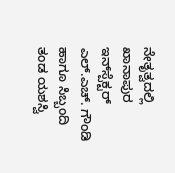ನೇತೃತ್ವದಲ್ಲಿ ಖಾನಾಪುರ ಇನ್‌ಸ್ಪೆಕ್ಟರ್ ಎಲ್.ಎಚ್. ಗೌಂಡಿ ಹಾಗೂ ಸಿಬ್ಬಂದಿ ತಂಡ ಯಶಸ್ವಿ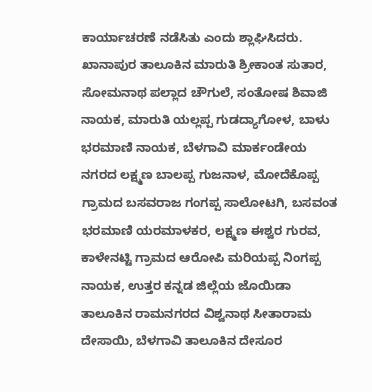ಕಾರ್ಯಾಚರಣೆ ನಡೆಸಿತು ಎಂದು ಶ್ಲಾಘಿಸಿದರು. ಖಾನಾಪುರ ತಾಲೂಕಿನ ಮಾರುತಿ ಶ್ರೀಕಾಂತ ಸುತಾರ, ಸೋಮನಾಥ ಪಲ್ಲಾದ ಚೌಗುಲೆ, ಸಂತೋಷ ಶಿವಾಜಿ ನಾಯಕ, ಮಾರುತಿ ಯಲ್ಲಪ್ಪ ಗುಡದ್ಯಾಗೋಳ, ಬಾಳು ಭರಮಾಣಿ ನಾಯಕ, ಬೆಳಗಾವಿ ಮಾರ್ಕಂಡೇಯ ನಗರದ ಲಕ್ಷ್ಮಣ ಬಾಲಪ್ಪ ಗುಜನಾಳ, ಮೋದೆಕೊಪ್ಪ ಗ್ರಾಮದ ಬಸವರಾಜ ಗಂಗಪ್ಪ ಸಾಲೋಟಗಿ, ಬಸವಂತ ಭರಮಾಣಿ ಯರಮಾಳಕರ, ಲಕ್ಷ್ಮಣ ಈಶ್ವರ ಗುರವ, ಕಾಳೇನಟ್ಟಿ ಗ್ರಾಮದ ಆರೋಪಿ ಮರಿಯಪ್ಪ ನಿಂಗಪ್ಪ ನಾಯಕ, ಉತ್ತರ ಕನ್ನಡ ಜಿಲ್ಲೆಯ ಜೊಯಿಡಾ ತಾಲೂಕಿನ ರಾಮನಗರದ ವಿಶ್ವನಾಥ ಸೀತಾರಾಮ ದೇಸಾಯಿ, ಬೆಳಗಾವಿ ತಾಲೂಕಿನ ದೇಸೂರ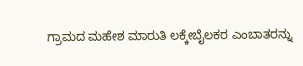ಗ್ರಾಮದ ಮಹೇಶ ಮಾರುತಿ ಲಕ್ಕೇಬೈಲಕರ ಎಂಬಾತರನ್ನು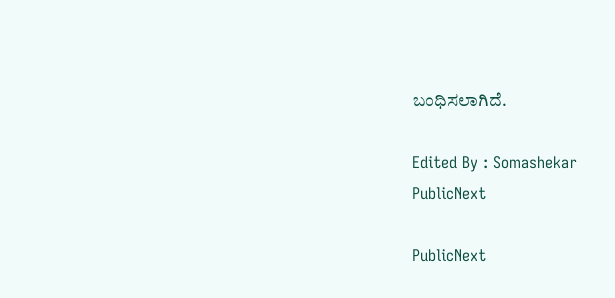ಬಂಧಿಸಲಾಗಿದೆ.

Edited By : Somashekar
PublicNext

PublicNext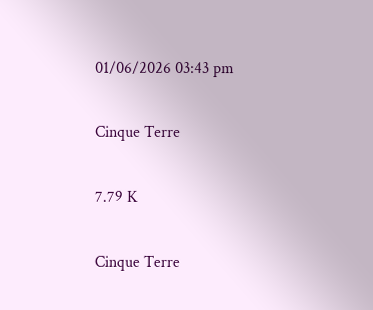01/06/2026 03:43 pm

Cinque Terre

7.79 K

Cinque Terre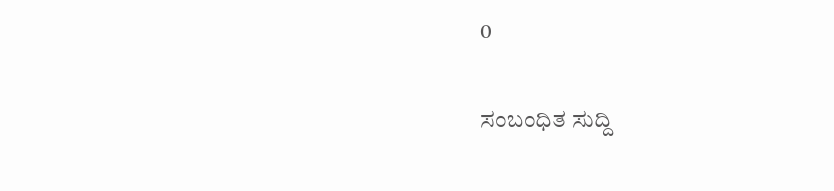0

ಸಂಬಂಧಿತ ಸುದ್ದಿ